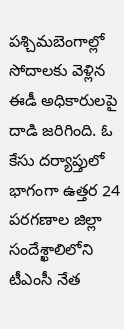పశ్చిమబెంగాల్లో సోదాలకు వెళ్లిన ఈడీ అధికారులపై దాడి జరిగింది. ఓ కేసు దర్యాప్తులో భాగంగా ఉత్తర 24 పరగణాల జిల్లా సందేశ్ఖాలిలోని టీఎంసీ నేత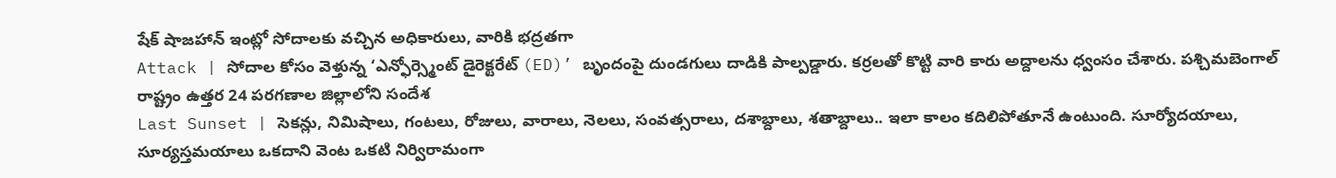షేక్ షాజహాన్ ఇంట్లో సోదాలకు వచ్చిన అధికారులు, వారికి భద్రతగా
Attack | సోదాల కోసం వెళ్తున్న ‘ఎన్ఫోర్స్మెంట్ డైరెక్టరేట్ (ED)’ బృందంపై దుండగులు దాడికి పాల్పడ్డారు. కర్రలతో కొట్టి వారి కారు అద్దాలను ధ్వంసం చేశారు. పశ్చిమబెంగాల్ రాష్ట్రం ఉత్తర 24 పరగణాల జిల్లాలోని సందేశ
Last Sunset | సెకన్లు, నిమిషాలు, గంటలు, రోజులు, వారాలు, నెలలు, సంవత్సరాలు, దశాబ్దాలు, శతాబ్దాలు.. ఇలా కాలం కదిలిపోతూనే ఉంటుంది. సూర్యోదయాలు, సూర్యస్తమయాలు ఒకదాని వెంట ఒకటి నిర్విరామంగా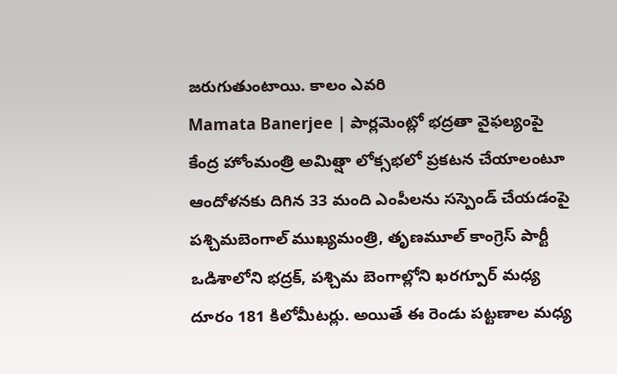జరుగుతుంటాయి. కాలం ఎవరి
Mamata Banerjee | పార్లమెంట్లో భద్రతా వైఫల్యంపై కేంద్ర హోంమంత్రి అమిత్షా లోక్సభలో ప్రకటన చేయాలంటూ ఆందోళనకు దిగిన 33 మంది ఎంపీలను సస్పెండ్ చేయడంపై పశ్చిమబెంగాల్ ముఖ్యమంత్రి, తృణమూల్ కాంగ్రెస్ పార్టీ
ఒడిశాలోని భద్రక్, పశ్చిమ బెంగాల్లోని ఖరగ్పూర్ మధ్య దూరం 181 కిలోమీటర్లు. అయితే ఈ రెండు పట్టణాల మధ్య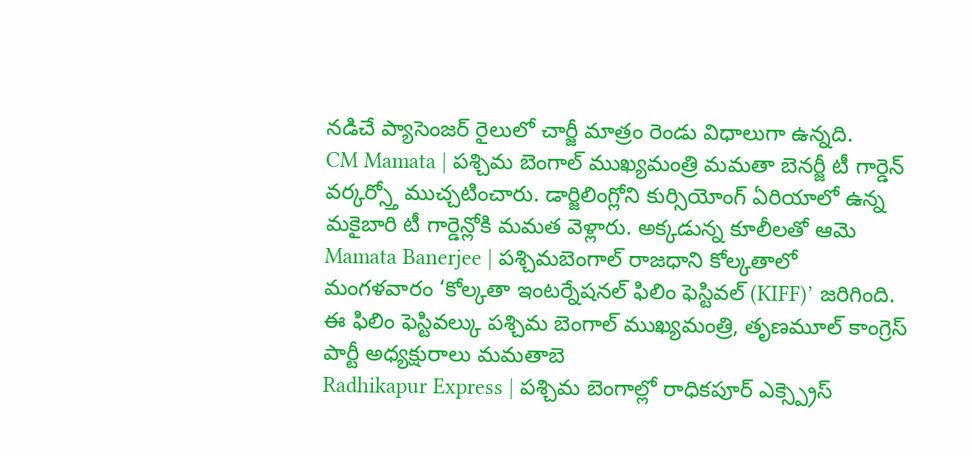నడిచే ప్యాసెంజర్ రైలులో చార్జీ మాత్రం రెండు విధాలుగా ఉన్నది.
CM Mamata | పశ్చిమ బెంగాల్ ముఖ్యమంత్రి మమతా బెనర్జీ టీ గార్డెన్ వర్కర్స్తో ముచ్చటించారు. డార్జిలింగ్లోని కుర్సియోంగ్ ఏరియాలో ఉన్న మకైబారి టీ గార్డెన్లోకి మమత వెళ్లారు. అక్కడున్న కూలీలతో ఆమె
Mamata Banerjee | పశ్చిమబెంగాల్ రాజధాని కోల్కతాలో మంగళవారం ‘కోల్కతా ఇంటర్నేషనల్ ఫిలిం ఫెస్టివల్ (KIFF)’ జరిగింది. ఈ ఫిలిం ఫెస్టివల్కు పశ్చిమ బెంగాల్ ముఖ్యమంత్రి, తృణమూల్ కాంగ్రెస్ పార్టీ అధ్యక్షురాలు మమతాబె
Radhikapur Express | పశ్చిమ బెంగాల్లో రాధికపూర్ ఎక్స్ప్రెస్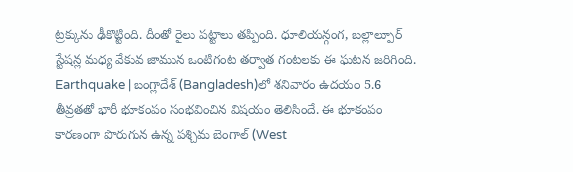ట్రక్కును ఢీకొట్టింది. దీంతో రైలు పట్టాలు తప్పింది. ధూలియన్గంగ, బల్లాల్పూర్ స్టేషన్ల మధ్య వేకువ జామున ఒంటిగంట తర్వాత గంటలకు ఈ ఘటన జరిగింది.
Earthquake | బంగ్లాదేశ్ (Bangladesh)లో శనివారం ఉదయం 5.6 తీవ్రతతో భారీ భూకంపం సంభవించిన విషయం తెలిసిందే. ఈ భూకంపం కారణంగా పొరుగున ఉన్న పశ్చిమ బెంగాల్ (West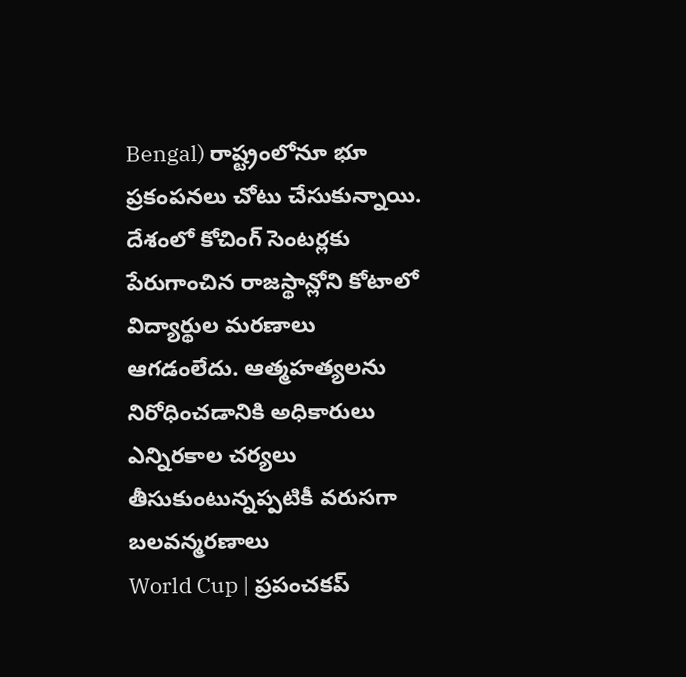Bengal) రాష్ట్రంలోనూ భూ ప్రకంపనలు చోటు చేసుకున్నాయి.
దేశంలో కోచింగ్ సెంటర్లకు పేరుగాంచిన రాజస్థాన్లోని కోటాలో విద్యార్థుల మరణాలు ఆగడంలేదు. ఆత్మహత్యలను నిరోధించడానికి అధికారులు ఎన్నిరకాల చర్యలు తీసుకుంటున్నప్పటికీ వరుసగా బలవన్మరణాలు
World Cup | ప్రపంచకప్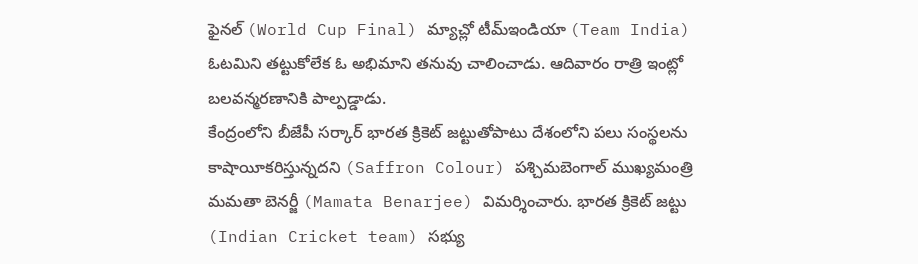ఫైనల్ (World Cup Final) మ్యాచ్లో టీమ్ఇండియా (Team India) ఓటమిని తట్టుకోలేక ఓ అభిమాని తనువు చాలించాడు. ఆదివారం రాత్రి ఇంట్లో బలవన్మరణానికి పాల్పడ్డాడు.
కేంద్రంలోని బీజేపీ సర్కార్ భారత క్రికెట్ జట్టుతోపాటు దేశంలోని పలు సంస్థలను కాషాయీకరిస్తున్నదని (Saffron Colour) పశ్చిమబెంగాల్ ముఖ్యమంత్రి మమతా బెనర్జీ (Mamata Benarjee) విమర్శించారు. భారత క్రికెట్ జట్టు (Indian Cricket team) సభ్యు